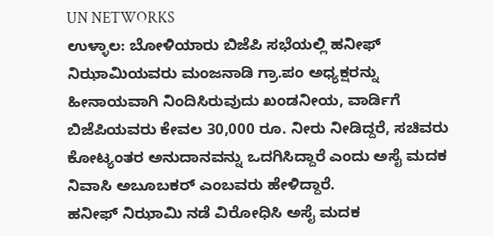UN NETWORKS
ಉಳ್ಳಾಲ: ಬೋಳಿಯಾರು ಬಿಜೆಪಿ ಸಭೆಯಲ್ಲಿ ಹನೀಫ್ ನಿಝಾಮಿಯವರು ಮಂಜನಾಡಿ ಗ್ರಾ.ಪಂ ಅಧ್ಯಕ್ಷರನ್ನು ಹೀನಾಯವಾಗಿ ನಿಂದಿಸಿರುವುದು ಖಂಡನೀಯ, ವಾರ್ಡಿಗೆ ಬಿಜೆಪಿಯವರು ಕೇವಲ 30,000 ರೂ. ನೀರು ನೀಡಿದ್ದರೆ, ಸಚಿವರು ಕೋಟ್ಯಂತರ ಅನುದಾನವನ್ನು ಒದಗಿಸಿದ್ದಾರೆ ಎಂದು ಅಸೈ ಮದಕ ನಿವಾಸಿ ಅಬೂಬಕರ್ ಎಂಬವರು ಹೇಳಿದ್ದಾರೆ.
ಹನೀಫ್ ನಿಝಾಮಿ ನಡೆ ವಿರೋಧಿಸಿ ಅಸೈ ಮದಕ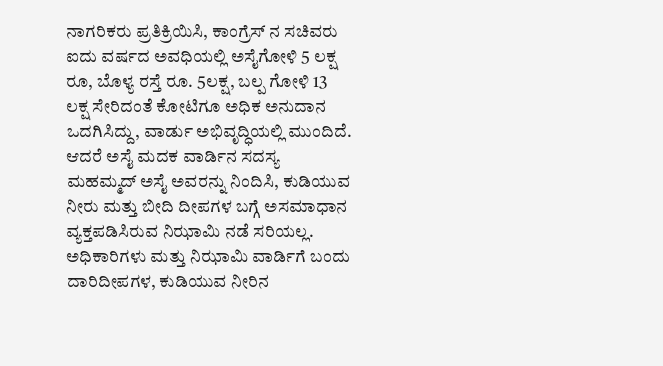ನಾಗರಿಕರು ಪ್ರತಿಕ್ರಿಯಿಸಿ, ಕಾಂಗ್ರೆಸ್ ನ ಸಚಿವರು ಐದು ವರ್ಷದ ಅವಧಿಯಲ್ಲಿ ಅಸೈಗೋಳಿ 5 ಲಕ್ಷ ರೂ, ಬೊಳ್ಯ ರಸ್ತೆ ರೂ. 5ಲಕ್ಷ, ಬಲ್ಪ ಗೋಳಿ 13 ಲಕ್ಷ ಸೇರಿದಂತೆ ಕೋಟಿಗೂ ಅಧಿಕ ಅನುದಾನ ಒದಗಿಸಿದ್ದು, ವಾರ್ಡು ಅಭಿವೃದ್ಧಿಯಲ್ಲಿ ಮುಂದಿದೆ. ಆದರೆ ಅಸೈ ಮದಕ ವಾರ್ಡಿನ ಸದಸ್ಯ ಮಹಮ್ಮದ್ ಅಸೈ ಅವರನ್ನು ನಿಂದಿಸಿ, ಕುಡಿಯುವ ನೀರು ಮತ್ತು ಬೀದಿ ದೀಪಗಳ ಬಗ್ಗೆ ಅಸಮಾಧಾನ ವ್ಯಕ್ತಪಡಿಸಿರುವ ನಿಝಾಮಿ ನಡೆ ಸರಿಯಲ್ಲ. ಅಧಿಕಾರಿಗಳು ಮತ್ತು ನಿಝಾಮಿ ವಾರ್ಡಿಗೆ ಬಂದು ದಾರಿದೀಪಗಳ, ಕುಡಿಯುವ ನೀರಿನ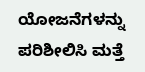ಯೋಜನೆಗಳನ್ನು ಪರಿಶೀಲಿಸಿ ಮತ್ತೆ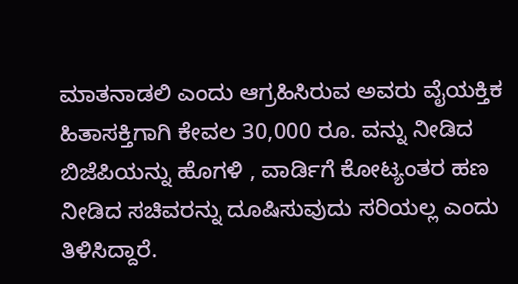ಮಾತನಾಡಲಿ ಎಂದು ಆಗ್ರಹಿಸಿರುವ ಅವರು ವೈಯಕ್ತಿಕ ಹಿತಾಸಕ್ತಿಗಾಗಿ ಕೇವಲ 30,000 ರೂ. ವನ್ನು ನೀಡಿದ ಬಿಜೆಪಿಯನ್ನು ಹೊಗಳಿ , ವಾರ್ಡಿಗೆ ಕೋಟ್ಯಂತರ ಹಣ ನೀಡಿದ ಸಚಿವರನ್ನು ದೂಷಿಸುವುದು ಸರಿಯಲ್ಲ ಎಂದು ತಿಳಿಸಿದ್ದಾರೆ.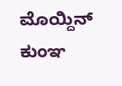ಮೊಯ್ದಿನ್ ಕುಂಞ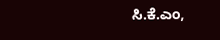ಸಿ.ಕೆ.ಎಂ,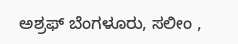ಅಶ್ರಫ್ ಬೆಂಗಳೂರು, ಸಲೀಂ ,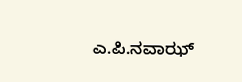ಎ.ಪಿ.ನವಾಝ್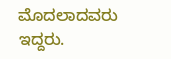ಮೊದಲಾದವರು ಇದ್ದರು.